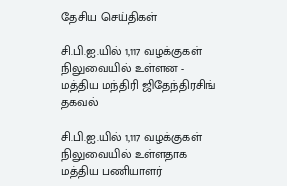தேசிய செய்திகள்

சி.பி.ஐ.யில் 1,117 வழக்குகள் நிலுவையில் உள்ளன - மத்திய மந்திரி ஜிதேந்திரசிங் தகவல்

சி.பி.ஐ.யில் 1,117 வழக்குகள் நிலுவையில் உள்ளதாக மத்திய பணியாளர்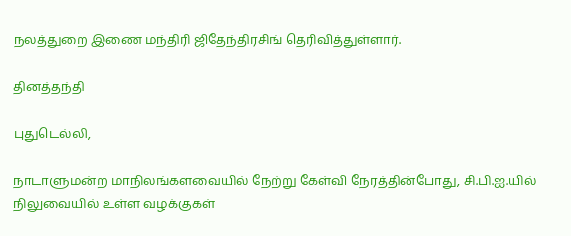நலத்துறை இணை மந்திரி ஜிதேந்திரசிங் தெரிவித்துள்ளார்.

தினத்தந்தி

புதுடெல்லி,

நாடாளுமன்ற மாநிலங்களவையில் நேற்று கேள்வி நேரத்தின்போது, சி.பி.ஐ.யில் நிலுவையில் உள்ள வழக்குகள்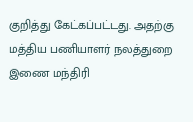குறித்து கேட்கப்பட்டது. அதற்கு மத்திய பணியாளர் நலத்துறை இணை மந்திரி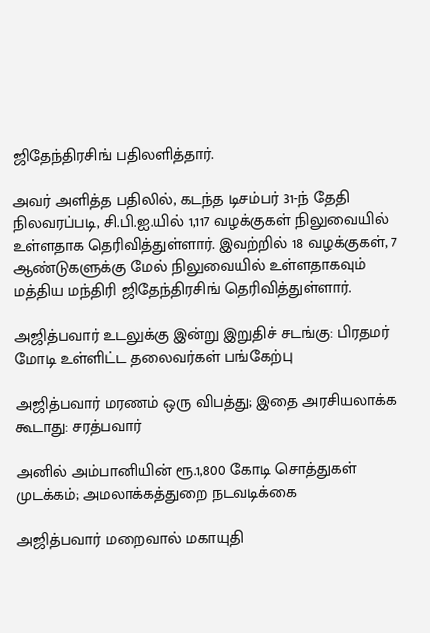ஜிதேந்திரசிங் பதிலளித்தார்.

அவர் அளித்த பதிலில், கடந்த டிசம்பர் 31-ந் தேதி நிலவரப்படி, சி.பி.ஐ.யில் 1,117 வழக்குகள் நிலுவையில் உள்ளதாக தெரிவித்துள்ளார். இவற்றில் 18 வழக்குகள், 7 ஆண்டுகளுக்கு மேல் நிலுவையில் உள்ளதாகவும் மத்திய மந்திரி ஜிதேந்திரசிங் தெரிவித்துள்ளார்.

அஜித்பவார் உடலுக்கு இன்று இறுதிச் சடங்கு: பிரதமர் மோடி உள்ளிட்ட தலைவர்கள் பங்கேற்பு

அஜித்பவார் மரணம் ஒரு விபத்து; இதை அரசியலாக்க கூடாது: சரத்பவார்

அனில் அம்பானியின் ரூ.1,800 கோடி சொத்துகள் முடக்கம்; அமலாக்கத்துறை நடவடிக்கை

அஜித்பவார் மறைவால் மகாயுதி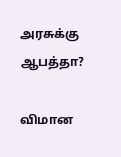அரசுக்கு ஆபத்தா?

விமான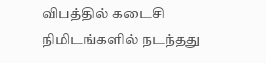விபத்தில் கடைசி நிமிடங்களில் நடந்தது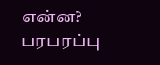என்ன? பரபரப்பு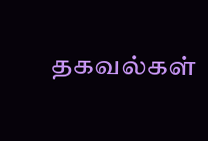தகவல்கள்